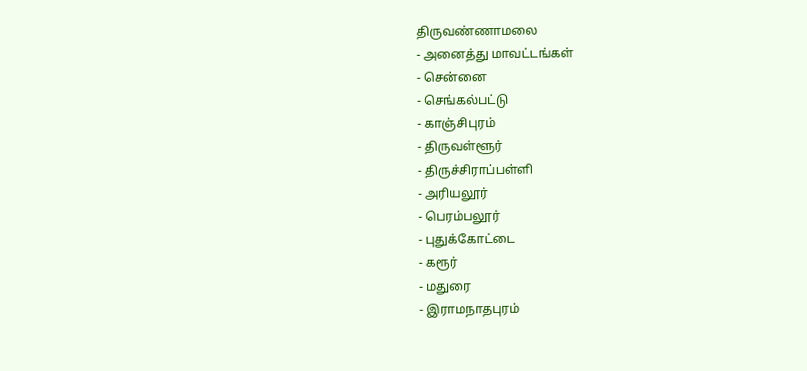திருவண்ணாமலை
- அனைத்து மாவட்டங்கள்
- சென்னை
- செங்கல்பட்டு
- காஞ்சிபுரம்
- திருவள்ளூர்
- திருச்சிராப்பள்ளி
- அரியலூர்
- பெரம்பலூர்
- புதுக்கோட்டை
- கரூர்
- மதுரை
- இராமநாதபுரம்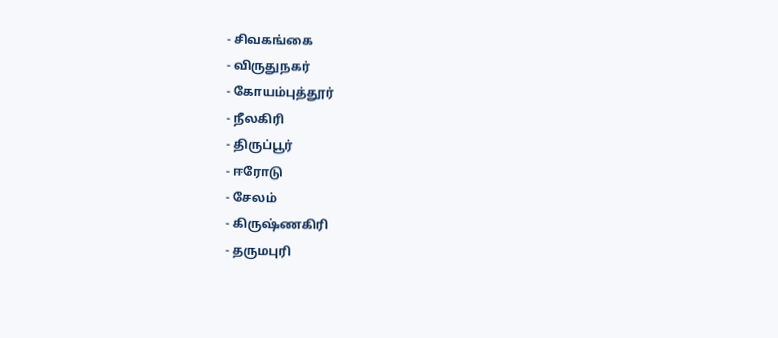- சிவகங்கை
- விருதுநகர்
- கோயம்புத்தூர்
- நீலகிரி
- திருப்பூர்
- ஈரோடு
- சேலம்
- கிருஷ்ணகிரி
- தருமபுரி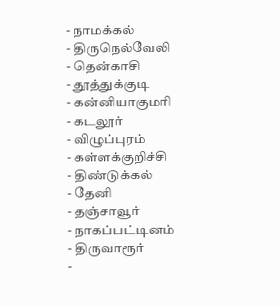- நாமக்கல்
- திருநெல்வேலி
- தென்காசி
- தூத்துக்குடி
- கன்னியாகுமரி
- கடலூர்
- விழுப்புரம்
- கள்ளக்குறிச்சி
- திண்டுக்கல்
- தேனி
- தஞ்சாவூர்
- நாகப்பட்டினம்
- திருவாரூர்
-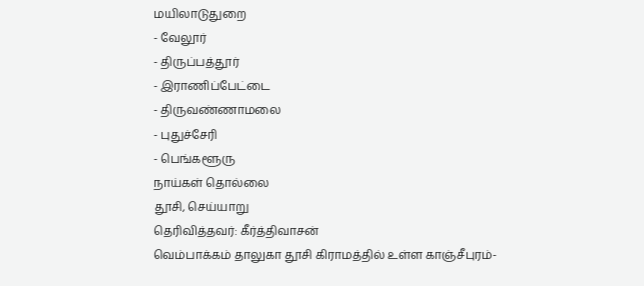மயிலாடுதுறை
- வேலூர்
- திருப்பத்தூர்
- இராணிப்பேட்டை
- திருவண்ணாமலை
- புதுச்சேரி
- பெங்களூரு
நாய்கள் தொல்லை
தூசி, செய்யாறு
தெரிவித்தவர்: கீர்த்திவாசன்
வெம்பாக்கம் தாலுகா தூசி கிராமத்தில் உள்ள காஞ்சீபுரம்-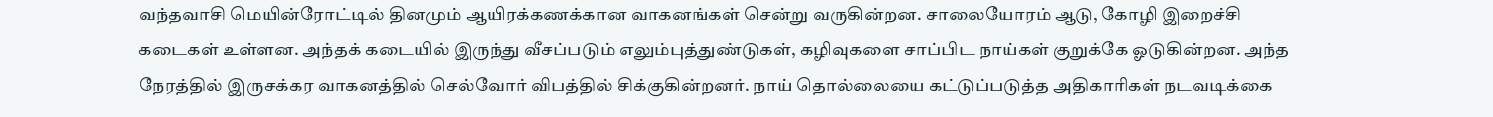வந்தவாசி மெயின்ரோட்டில் தினமும் ஆயிரக்கணக்கான வாகனங்கள் சென்று வருகின்றன. சாலையோரம் ஆடு, கோழி இறைச்சி கடைகள் உள்ளன. அந்தக் கடையில் இருந்து வீசப்படும் எலும்புத்துண்டுகள், கழிவுகளை சாப்பிட நாய்கள் குறுக்கே ஓடுகின்றன. அந்த நேரத்தில் இருசக்கர வாகனத்தில் செல்வோர் விபத்தில் சிக்குகின்றனர். நாய் தொல்லையை கட்டுப்படுத்த அதிகாரிகள் நடவடிக்கை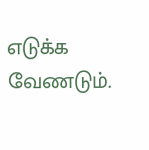எடுக்க வேணடும்.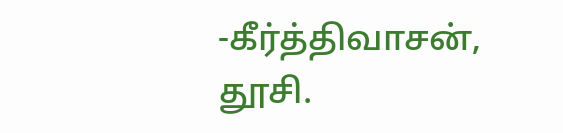-கீர்த்திவாசன், தூசி.